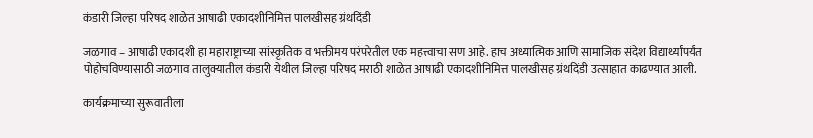कंडारी जिल्हा परिषद शाळेत आषाढी एकादशीनिमित्त पालखीसह ग्रंथदिंडी

जळगाव – आषाढी एकादशी हा महाराष्ट्राच्या सांस्कृतिक व भक्तीमय परंपरेतील एक महत्त्वाचा सण आहे. हाच अध्यात्मिक आणि सामाजिक संदेश विद्यार्थ्यांपर्यंत पोहोचविण्यासाठी जळगाव तालुक्यातील कंडारी येथील जिल्हा परिषद मराठी शाळेत आषाढी एकादशीनिमित्त पालखीसह ग्रंथदिंडी उत्साहात काढण्यात आली.

कार्यक्रमाच्या सुरूवातीला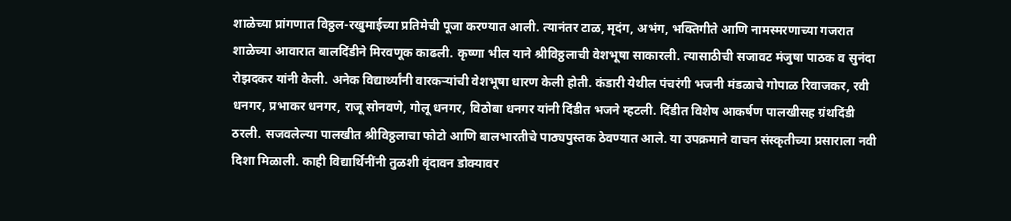शाळेच्या प्रांगणात विठ्ठल-रखुमाईच्या प्रतिमेची पूजा करण्यात आली. त्यानंतर टाळ, मृदंग, अभंग, भक्तिगीते आणि नामस्मरणाच्या गजरात शाळेच्या आवारात बालदिंडीने मिरवणूक काढली. कृष्णा भील याने श्रीविठ्ठलाची वेशभूषा साकारली. त्यासाठीची सजावट मंजुषा पाठक व सुनंदा रोझदकर यांनी केली. अनेक विद्यार्थ्यांनी वारकऱ्यांची वेशभूषा धारण केली होती. कंडारी येथील पंचरंगी भजनी मंडळाचे गोपाळ रिवाजकर, रवी धनगर, प्रभाकर धनगर, राजू सोनवणे, गोलू धनगर, विठोबा धनगर यांनी दिंडीत भजने म्हटली. दिंडीत विशेष आकर्षण पालखीसह ग्रंथदिंडी ठरली. सजवलेल्या पालखीत श्रीविठ्ठलाचा फोटो आणि बालभारतीचे पाठ्यपुस्तक ठेवण्यात आले. या उपक्रमाने वाचन संस्कृतीच्या प्रसाराला नवी दिशा मिळाली. काही विद्यार्थिनींनी तुळशी वृंदावन डोक्यावर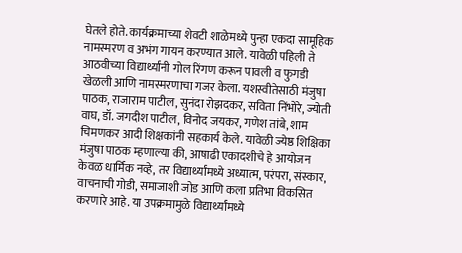घेतले होते. कार्यक्रमाच्या शेवटी शाळेमध्ये पुन्हा एकदा सामूहिक नामस्मरण व अभंग गायन करण्यात आले. यावेळी पहिली ते आठवीच्या विद्यार्थ्यांनी गोल रिंगण करून पावली व फुगडी खेळली आणि नामस्मरणाचा गजर केला. यशस्वीतेसाठी मंजुषा पाठक, राजाराम पाटील, सुनंदा रोझदकर, सविता निंभोरे, ज्योती वाघ, डॉ. जगदीश पाटील, विनोद जयकर, गणेश तांबे, शाम चिमणकर आदी शिक्षकांनी सहकार्य केले. यावेळी ज्येष्ठ शिक्षिका मंजुषा पाठक म्हणाल्या की, आषाढी एकादशीचे हे आयोजन केवळ धार्मिक नव्हे, तर विद्यार्थ्यांमध्ये अध्यात्म, परंपरा, संस्कार, वाचनाची गोडी, समाजाशी जोड आणि कला प्रतिभा विकसित करणारे आहे. या उपक्रमामुळे विद्यार्थ्यांमध्ये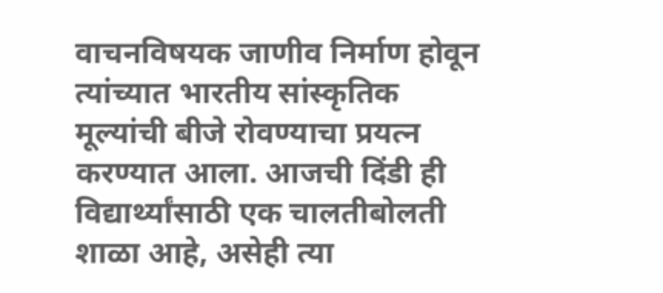वाचनविषयक जाणीव निर्माण होवून त्यांच्यात भारतीय सांस्कृतिक मूल्यांची बीजे रोवण्याचा प्रयत्न करण्यात आला. आजची दिंडी ही विद्यार्थ्यांसाठी एक चालतीबोलती शाळा आहे, असेही त्या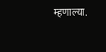म्हणाल्या.